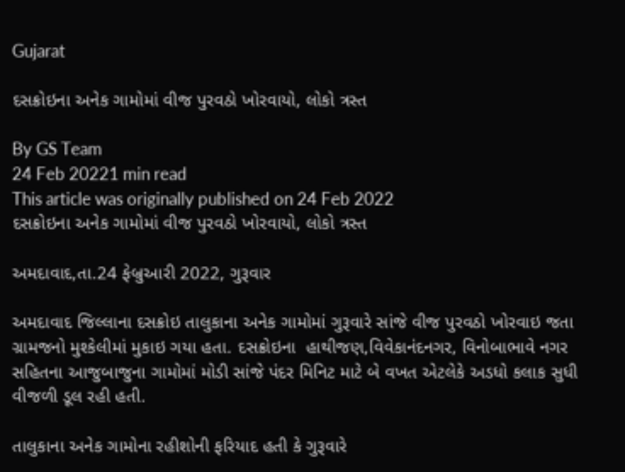Gujarat

દસક્રોઇના અનેક ગામોમાં વીજ પુરવઠો ખોરવાયો, લોકો ત્રસ્ત

By GS Team
24 Feb 20221 min read
This article was originally published on 24 Feb 2022
દસક્રોઇના અનેક ગામોમાં વીજ પુરવઠો ખોરવાયો, લોકો ત્રસ્ત

અમદાવાદ,તા.24 ફેબ્રુઆરી 2022, ગુરૂવાર

અમદાવાદ જિલ્લાના દસક્રોઇ તાલુકાના અનેક ગામોમાં ગુરૂવારે સાંજે વીજ પુરવઠો ખોરવાઇ જતા ગ્રામજનો મુશ્કેલીમાં મુકાઇ ગયા હતા. દસક્રોઇના  હાથીજણ,વિવેકાનંદનગર, વિનોબાભાવે નગર સહિતના આજુબાજુના ગામોમાં મોડી સાંજે પંદર મિનિટ માટે બે વખત એટલેકે અડધો કલાક સુધી વીજળી ડૂલ રહી હતી.

તાલુકાના અનેક ગામોના રહીશોની ફરિયાદ હતી કે ગુરૂવારે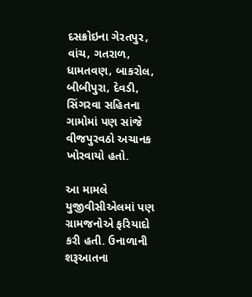દસક્રોઇના ગેરતપુર, વાંચ, ગતરાળ, ધામતવણ, બાકરોલ, બીબીપુરા, દેવડી, સિંગરવા સહિતના ગામોમાં પણ સાંજે વીજપુરવઠો અચાનક ખોરવાયો હતો.

આ મામલે યુજીવીસીએલમાં પણ ગ્રામજનોએ ફરિયાદો કરી હતી. ઉનાળાની શરૂઆતના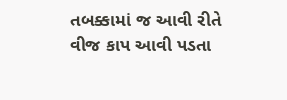તબક્કામાં જ આવી રીતે વીજ કાપ આવી પડતા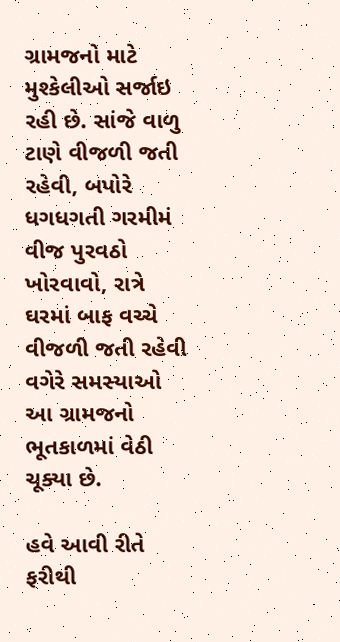ગ્રામજનો માટે મુશ્કેલીઓ સર્જાઇ રહી છે. સાંજે વાળુ ટાણે વીજળી જતી રહેવી, બપોરે ધગધગતી ગરમીમં વીજ પુરવઠો ખોરવાવો, રાત્રે ઘરમાં બાફ વચ્ચે વીજળી જતી રહેવી વગેરે સમસ્યાઓ આ ગ્રામજનો ભૂતકાળમાં વેઠી ચૂક્યા છે.

હવે આવી રીતે ફરીથી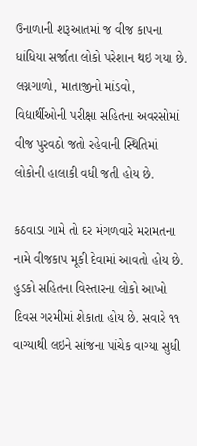ઉનાળાની શરૂઆતમાં જ વીજ કાપના ધાંધિયા સર્જાતા લોકો પરેશાન થઇ ગયા છે. લગ્નગાળો, માતાજીનો માંડવો, વિદ્યાર્થીઓની પરીક્ષા સહિતના અવરસોમાં વીજ પુરવઠો જતો રહેવાની સ્થિતિમાં લોકોની હાલાકી વધી જતી હોય છે.

કઠવાડા ગામે તો દર મંગળવારે મરામતના નામે વીજકાપ મૂકી દેવામાં આવતો હોય છે. હુડકો સહિતના વિસ્તારના લોકો આખો દિવસ ગરમીમાં શેકાતા હોય છે. સવારે ૧૧ વાગ્યાથી લઇને સાંજના પાંચેક વાગ્યા સુધી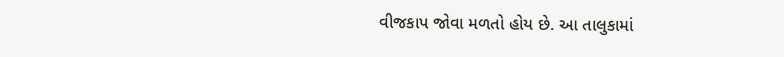વીજકાપ જોવા મળતો હોય છે. આ તાલુકામાં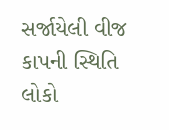સર્જાયેલી વીજ કાપની સ્થિતિ લોકો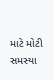માટે મોટી સમસ્યા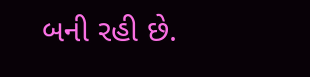બની રહી છે.